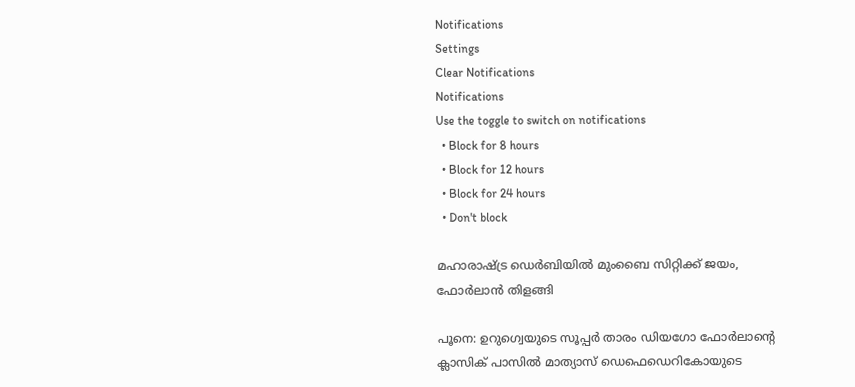Notifications
Settings
Clear Notifications
Notifications
Use the toggle to switch on notifications
  • Block for 8 hours
  • Block for 12 hours
  • Block for 24 hours
  • Don't block

മഹാരാഷ്ട്ര ഡെര്‍ബിയില്‍ മുംബൈ സിറ്റിക്ക് ജയം, ഫോര്‍ലാന്‍ തിളങ്ങി

പൂനെ: ഉറുഗ്വെയുടെ സൂപ്പര്‍ താരം ഡിയഗോ ഫോര്‍ലാന്റെ ക്ലാസിക് പാസില്‍ മാത്യാസ് ഡെഫെഡെറികോയുടെ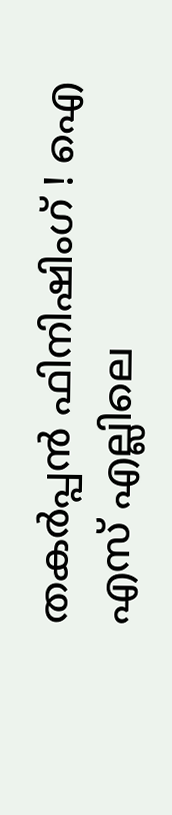തകര്‍പ്പന്‍ ഫിനിഷിംഗ് ! ഐ എസ് എല്ലിലെ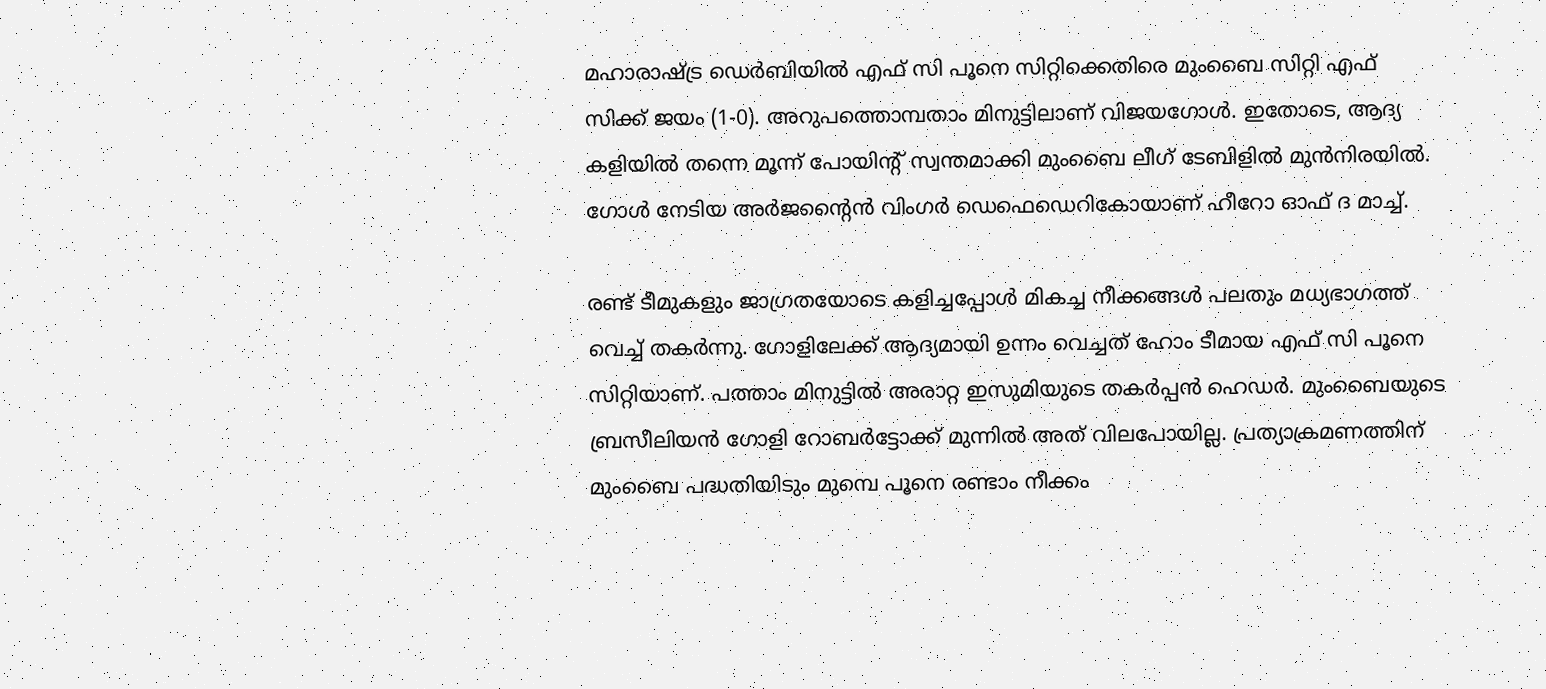മഹാരാഷ്ട്ര ഡെര്‍ബിയില്‍ എഫ് സി പൂനെ സിറ്റിക്കെതിരെ മുംബൈ സിറ്റി എഫ് സിക്ക് ജയം (1-0). അറുപത്തൊമ്പതാം മിനുട്ടിലാണ് വിജയഗോള്‍. ഇതോടെ, ആദ്യ കളിയില്‍ തന്നെ മൂന്ന് പോയിന്റ് സ്വന്തമാക്കി മുംബൈ ലീഗ് ടേബിളില്‍ മുന്‍നിരയില്‍. ഗോള്‍ നേടിയ അര്‍ജന്റൈന്‍ വിംഗര്‍ ഡെഫെഡെറികോയാണ് ഹീറോ ഓഫ് ദ മാച്ച്.

രണ്ട് ടീമുകളും ജാഗ്രതയോടെ കളിച്ചപ്പോള്‍ മികച്ച നീക്കങ്ങള്‍ പലതും മധ്യഭാഗത്ത് വെച്ച് തകര്‍ന്നു. ഗോളിലേക്ക് ആദ്യമായി ഉന്നം വെച്ചത് ഹോം ടീമായ എഫ് സി പൂനെ സിറ്റിയാണ്. പത്താം മിനുട്ടില്‍ അരാറ്റ ഇസുമിയുടെ തകര്‍പ്പന്‍ ഹെഡര്‍. മുംബൈയുടെ ബ്രസീലിയന്‍ ഗോളി റോബര്‍ട്ടോക്ക് മുന്നില്‍ അത് വിലപോയില്ല. പ്രത്യാക്രമണത്തിന് മുംബൈ പദ്ധതിയിടും മുമ്പെ പൂനെ രണ്ടാം നീക്കം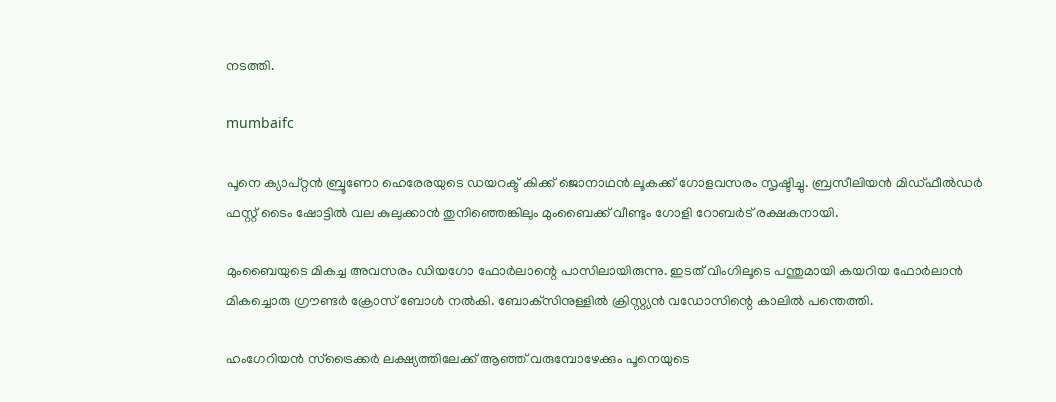നടത്തി.

mumbaifc

പൂനെ ക്യാപ്റ്റന്‍ ബ്രൂണോ ഹെരേരയുടെ ഡയറക്ട് കിക്ക് ജൊനാഥന്‍ ലൂകക്ക് ഗോളവസരം സൃഷ്ടിച്ചു. ബ്രസീലിയന്‍ മിഡ്ഫീല്‍ഡര്‍ ഫസ്റ്റ് ടൈം ഷോട്ടില്‍ വല കുലുക്കാന്‍ തുനിഞ്ഞെങ്കിലും മുംബൈക്ക് വീണ്ടും ഗോളി റോബര്‍ട് രക്ഷകനായി.

മുംബൈയുടെ മികച്ച അവസരം ഡിയഗോ ഫോര്‍ലാന്റെ പാസിലായിരുന്നു. ഇടത് വിംഗിലൂടെ പന്തുമായി കയറിയ ഫോര്‍ലാന്‍ മികച്ചൊരു ഗ്രൗണ്ടര്‍ ക്രോസ് ബോള്‍ നല്‍കി. ബോക്‌സിനുള്ളില്‍ ക്രിസ്റ്റ്യന്‍ വഡോസിന്റെ കാലില്‍ പന്തെത്തി.

ഹംഗേറിയന്‍ സ്‌ട്രൈക്കര്‍ ലക്ഷ്യത്തിലേക്ക് ആഞ്ഞ് വരുമ്പോഴേക്കും പൂനെയുടെ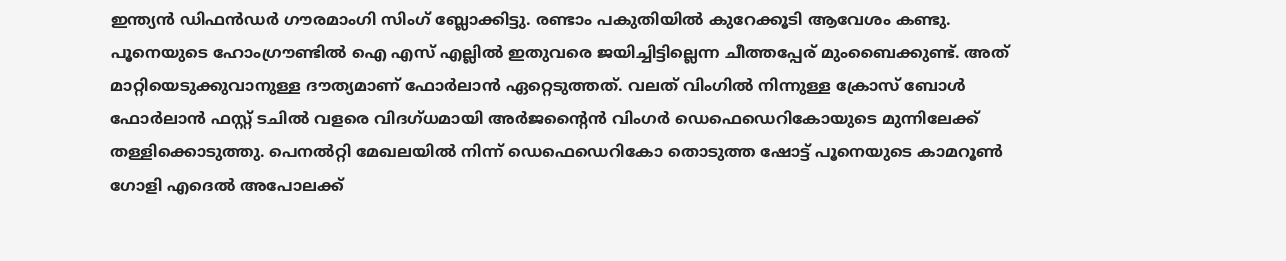ഇന്ത്യന്‍ ഡിഫന്‍ഡര്‍ ഗൗരമാംഗി സിംഗ് ബ്ലോക്കിട്ടു. രണ്ടാം പകുതിയില്‍ കുറേക്കൂടി ആവേശം കണ്ടു. പൂനെയുടെ ഹോംഗ്രൗണ്ടില്‍ ഐ എസ് എല്ലില്‍ ഇതുവരെ ജയിച്ചിട്ടില്ലെന്ന ചീത്തപ്പേര് മുംബൈക്കുണ്ട്. അത് മാറ്റിയെടുക്കുവാനുള്ള ദൗത്യമാണ് ഫോര്‍ലാന്‍ ഏറ്റെടുത്തത്. വലത് വിംഗില്‍ നിന്നുള്ള ക്രോസ് ബോള്‍ ഫോര്‍ലാന്‍ ഫസ്റ്റ് ടചില്‍ വളരെ വിദഗ്ധമായി അര്‍ജന്റൈന്‍ വിംഗര്‍ ഡെഫെഡെറികോയുടെ മുന്നിലേക്ക് തള്ളിക്കൊടുത്തു. പെനല്‍റ്റി മേഖലയില്‍ നിന്ന് ഡെഫെഡെറികോ തൊടുത്ത ഷോട്ട് പൂനെയുടെ കാമറൂണ്‍ ഗോളി എദെല്‍ അപോലക്ക്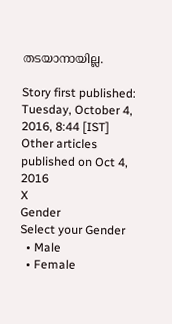തടയാനായില്ല.

Story first published: Tuesday, October 4, 2016, 8:44 [IST]
Other articles published on Oct 4, 2016
X
Gender
Select your Gender
  • Male
  • Female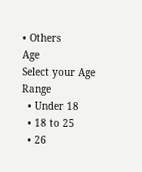• Others
Age
Select your Age Range
  • Under 18
  • 18 to 25
  • 26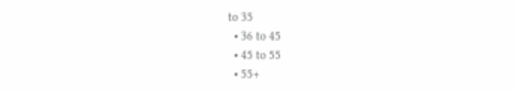to 35
  • 36 to 45
  • 45 to 55
  • 55+